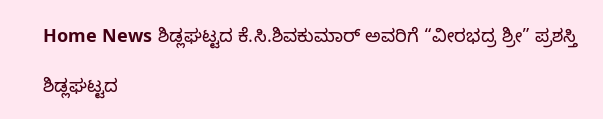Home News ಶಿಡ್ಲಘಟ್ಟದ ಕೆ.ಸಿ.ಶಿವಕುಮಾರ್ ಅವರಿಗೆ “ವೀರಭದ್ರ ಶ್ರೀ” ಪ್ರಶಸ್ತಿ

ಶಿಡ್ಲಘಟ್ಟದ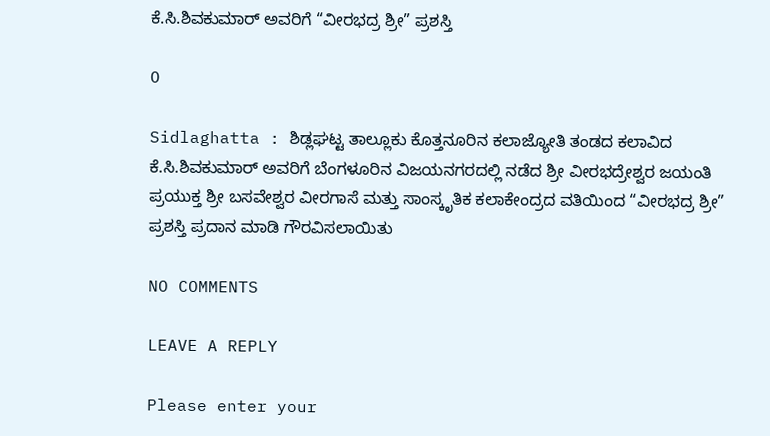ಕೆ.ಸಿ.ಶಿವಕುಮಾರ್ ಅವರಿಗೆ “ವೀರಭದ್ರ ಶ್ರೀ” ಪ್ರಶಸ್ತಿ

0

Sidlaghatta : ಶಿಡ್ಲಘಟ್ಟ ತಾಲ್ಲೂಕು ಕೊತ್ತನೂರಿನ ಕಲಾಜ್ಯೋತಿ ತಂಡದ ಕಲಾವಿದ ಕೆ.ಸಿ.ಶಿವಕುಮಾರ್ ಅವರಿಗೆ ಬೆಂಗಳೂರಿನ ವಿಜಯನಗರದಲ್ಲಿ ನಡೆದ ಶ್ರೀ ವೀರಭದ್ರೇಶ್ವರ ಜಯಂತಿ ಪ್ರಯುಕ್ತ ಶ್ರೀ ಬಸವೇಶ್ವರ ವೀರಗಾಸೆ ಮತ್ತು ಸಾಂಸ್ಕೃತಿಕ ಕಲಾಕೇಂದ್ರದ ವತಿಯಿಂದ “ವೀರಭದ್ರ ಶ್ರೀ” ಪ್ರಶಸ್ತಿ ಪ್ರದಾನ ಮಾಡಿ ಗೌರವಿಸಲಾಯಿತು

NO COMMENTS

LEAVE A REPLY

Please enter your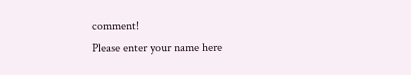comment!
Please enter your name here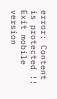error: Content is protected !!
Exit mobile version